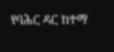የባሕር ዳር ከተማ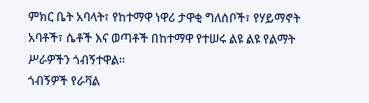ምክር ቤት አባላት፣ የከተማዋ ነዋሪ ታዋቂ ግለሰቦች፣ የሃይማኖት አባቶች፣ ሴቶች እና ወጣቶች በከተማዋ የተሠሩ ልዩ ልዩ የልማት ሥራዎችን ጎብኝተዋል።
ጎብኝዎች የራቫል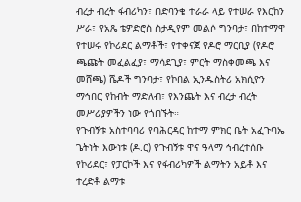ብረታ ብረት ፋብሪካን፣ በድባንቄ ተራራ ላይ የተሠራ የእርከን ሥራ፣ የአጼ ቴዎድሮስ ስታዲየም መልሶ ግንባታ፣ በከተማዋ የተሠሩ የኮሪደር ልማቶች፣ የተቀናጀ የዶሮ ማርቢያ (የዶሮ ጫጩት መፈልፈያ፣ ማሳደጊያ፣ ምርት ማስቀመጫ እና መሸጫ) ሼዶች ግንባታ፣ የኮበል ኢንዱስትሪ አክሲዮን ማኅበር የከብት ማድለብ፣ የእንጨት እና ብረታ ብረት መሥሪያዎችን ነው የጎበኙት።
የጉብኝቱ አስተባባሪ የባሕርዳር ከተማ ምክር ቤት አፈጉባኤ ጌትነት እውነቱ (ዶ.ር) የጉብኝቱ ዋና ዓላማ ኅብረተሰቡ የኮሪደር፣ የፓርኮች እና የፋብሪካዎች ልማትን አይቶ እና ተረድቶ ልማቱ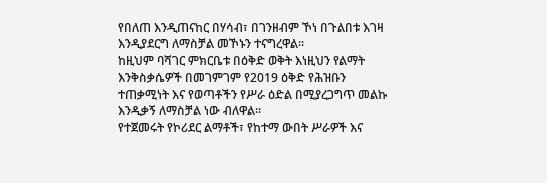የበለጠ እንዲጠናከር በሃሳብ፣ በገንዘብም ኾነ በጉልበቱ እገዛ እንዲያደርግ ለማስቻል መኾኑን ተናግረዋል።
ከዚህም ባሻገር ምክርቤቱ በዕቅድ ወቅት እነዚህን የልማት እንቅስቃሴዎች በመገምገም የ2019 ዕቅድ የሕዝቡን ተጠቃሚነት እና የወጣቶችን የሥራ ዕድል በሚያረጋግጥ መልኩ እንዲቃኝ ለማስቻል ነው ብለዋል።
የተጀመሩት የኮሪደር ልማቶች፣ የከተማ ውበት ሥራዎች እና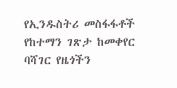የኢንዱስትሪ መስፋፋቶች የከተማን ገጽታ ከመቀየር ባሻገር የዜጎችን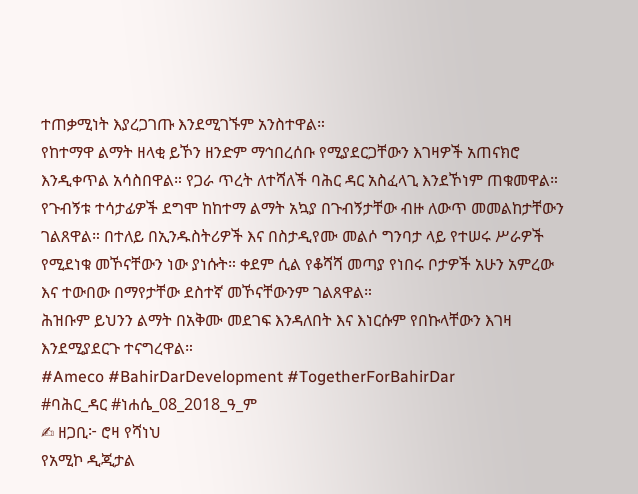ተጠቃሚነት እያረጋገጡ እንደሚገኙም አንስተዋል።
የከተማዋ ልማት ዘላቂ ይኾን ዘንድም ማኅበረሰቡ የሚያደርጋቸውን እገዛዎች አጠናክሮ እንዲቀጥል አሳስበዋል። የጋራ ጥረት ለተሻለች ባሕር ዳር አስፈላጊ እንደኾነም ጠቁመዋል።
የጉብኝቱ ተሳታፊዎች ደግሞ ከከተማ ልማት አኳያ በጉብኝታቸው ብዙ ለውጥ መመልከታቸውን ገልጸዋል። በተለይ በኢንዱስትሪዎች እና በስታዲየሙ መልሶ ግንባታ ላይ የተሠሩ ሥራዎች የሚደነቁ መኾናቸውን ነው ያነሱት። ቀደም ሲል የቆሻሻ መጣያ የነበሩ ቦታዎች አሁን አምረው እና ተውበው በማየታቸው ደስተኛ መኾናቸውንም ገልጸዋል።
ሕዝቡም ይህንን ልማት በአቅሙ መደገፍ እንዳለበት እና እነርሱም የበኩላቸውን እገዛ እንደሚያደርጉ ተናግረዋል።
#Ameco #BahirDarDevelopment #TogetherForBahirDar
#ባሕር_ዳር #ነሐሴ_08_2018_ዓ_ም
✍ ዘጋቢ፦ ሮዛ የሻነህ
የአሚኮ ዲጂታል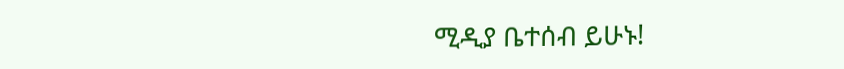ሚዲያ ቤተሰብ ይሁኑ!